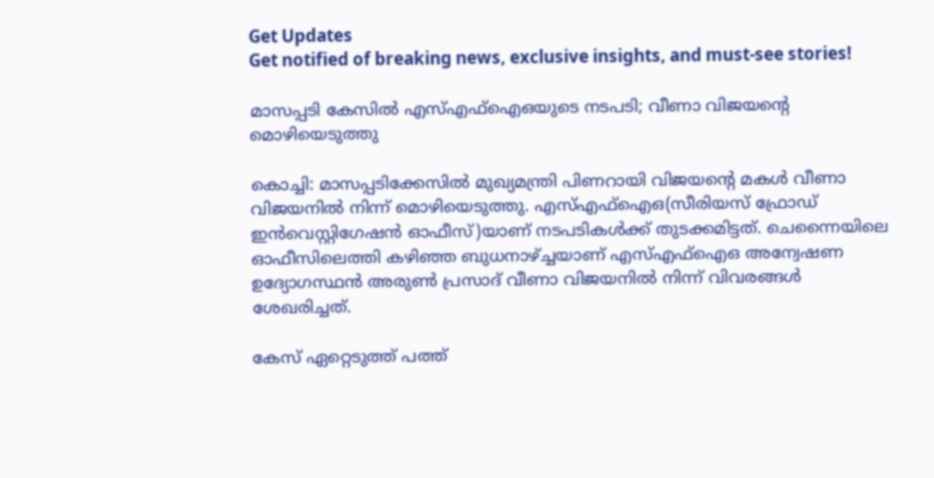Get Updates
Get notified of breaking news, exclusive insights, and must-see stories!

മാസപ്പടി കേസില്‍ എസ്എഫ്‌ഐഒയുടെ നടപടി; വീണാ വിജയന്റെ മൊഴിയെടുത്തു

കൊച്ചി: മാസപ്പടിക്കേസില്‍ മുഖ്യമന്ത്രി പിണറായി വിജയന്റെ മകള്‍ വീണാ വിജയനില്‍ നിന്ന് മൊഴിയെടുത്തു. എസ്എഫ്‌ഐഒ(സീരിയസ് ഫ്രോഡ് ഇന്‍വെസ്റ്റിഗേഷന്‍ ഓഫീസ്)യാണ് നടപടികള്‍ക്ക് തുടക്കമിട്ടത്. ചെന്നൈയിലെ ഓഫീസിലെത്തി കഴിഞ്ഞ ബുധനാഴ്ച്ചയാണ് എസ്എഫ്‌ഐഒ അന്വേഷണ ഉദ്യോഗസ്ഥന്‍ അരുണ്‍ പ്രസാദ് വീണാ വിജയനില്‍ നിന്ന് വിവരങ്ങള്‍ ശേഖരിച്ചത്.

കേസ് ഏറ്റെടുത്ത് പത്ത്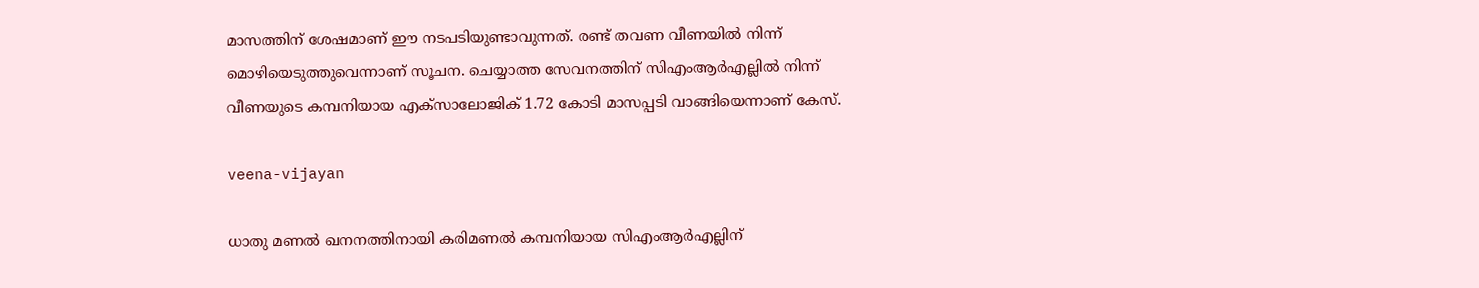മാസത്തിന് ശേഷമാണ് ഈ നടപടിയുണ്ടാവുന്നത്. രണ്ട് തവണ വീണയില്‍ നിന്ന് മൊഴിയെടുത്തുവെന്നാണ് സൂചന. ചെയ്യാത്ത സേവനത്തിന് സിഎംആര്‍എല്ലില്‍ നിന്ന് വീണയുടെ കമ്പനിയായ എക്‌സാലോജിക് 1.72 കോടി മാസപ്പടി വാങ്ങിയെന്നാണ് കേസ്.

veena-vijayan

ധാതു മണല്‍ ഖനനത്തിനായി കരിമണല്‍ കമ്പനിയായ സിഎംആര്‍എല്ലിന്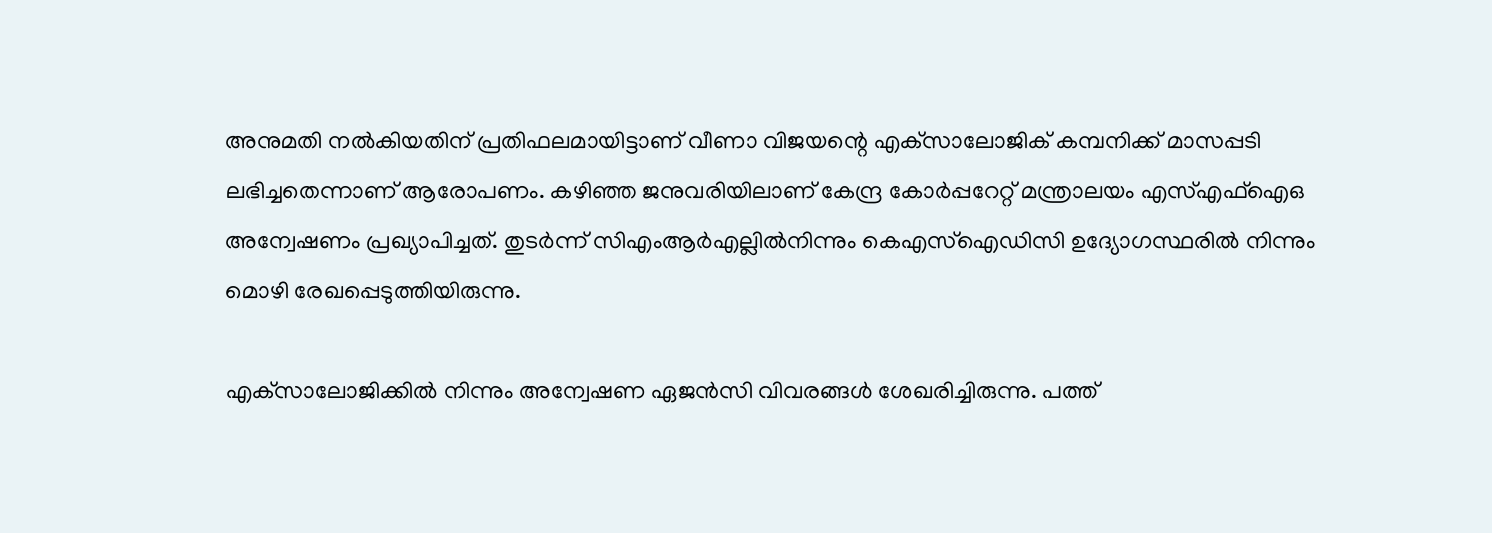അനുമതി നല്‍കിയതിന് പ്രതിഫലമായിട്ടാണ് വീണാ വിജയന്റെ എക്‌സാലോജിക് കമ്പനിക്ക് മാസപ്പടി ലഭിച്ചതെന്നാണ് ആരോപണം. കഴിഞ്ഞ ജനുവരിയിലാണ് കേന്ദ്ര കോര്‍പ്പറേറ്റ് മന്ത്രാലയം എസ്എഫ്‌ഐഒ അന്വേഷണം പ്രഖ്യാപിച്ചത്. തുടര്‍ന്ന് സിഎംആര്‍എല്ലില്‍നിന്നും കെഎസ്‌ഐഡിസി ഉദ്യോഗസ്ഥരില്‍ നിന്നും മൊഴി രേഖപ്പെടുത്തിയിരുന്നു.

എക്‌സാലോജിക്കില്‍ നിന്നും അന്വേഷണ ഏജന്‍സി വിവരങ്ങള്‍ ശേഖരിച്ചിരുന്നു. പത്ത്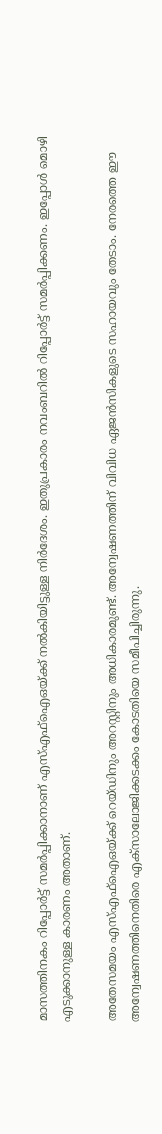മാസത്തിനകം റിപ്പോര്‍ട്ട് സമര്‍പ്പിക്കാനാണ് എസ്എഫ്‌ഐഒയ്ക്ക് നല്‍കിയിട്ടുള്ള നിര്‍ദേശം. ഇതുപ്രകാരം നവംബറില്‍ റിപ്പോര്‍ട്ട് സമര്‍പ്പിക്കണം. ഇപ്പോള്‍ മൊഴി എടുക്കാനുള്ള കാരണം അതാണ്.

അതേസമയം എസ്എഫ്‌ഐഒയ്ക്ക് റെയ്ഡിനും അറസ്റ്റിനും അധികാരമുണ്ട്. അന്വേഷണത്തിന് വിവിധ ഏജന്‍സികളുടെ സഹായവും തേടാം. നേരത്തെ ഈ അന്വേഷണത്തിനെതിരെ എക്‌സാലോജിക്കടക്കം കോടതിയെ സമീപിച്ചിരുന്നു.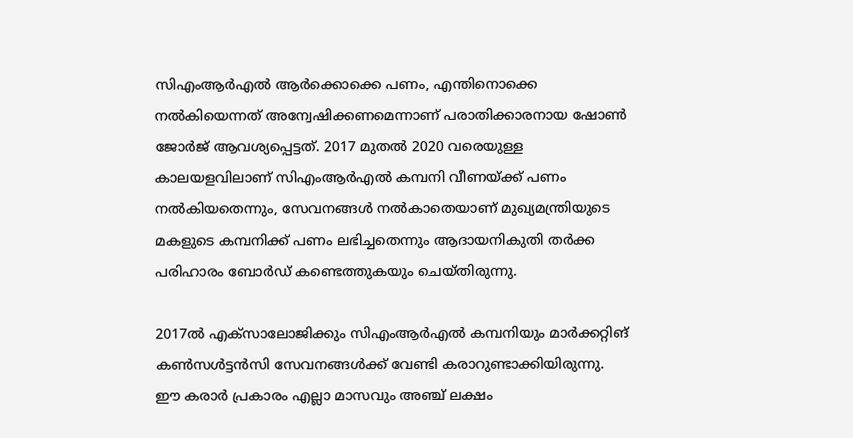സിഎംആര്‍എല്‍ ആര്‍ക്കൊക്കെ പണം, എന്തിനൊക്കെ നല്‍കിയെന്നത് അന്വേഷിക്കണമെന്നാണ് പരാതിക്കാരനായ ഷോണ്‍ ജോര്‍ജ് ആവശ്യപ്പെട്ടത്. 2017 മുതല്‍ 2020 വരെയുള്ള കാലയളവിലാണ് സിഎംആര്‍എല്‍ കമ്പനി വീണയ്ക്ക് പണം നല്‍കിയതെന്നും, സേവനങ്ങള്‍ നല്‍കാതെയാണ് മുഖ്യമന്ത്രിയുടെ മകളുടെ കമ്പനിക്ക് പണം ലഭിച്ചതെന്നും ആദായനികുതി തര്‍ക്ക പരിഹാരം ബോര്‍ഡ് കണ്ടെത്തുകയും ചെയ്തിരുന്നു.

2017ല്‍ എക്‌സാലോജിക്കും സിഎംആര്‍എല്‍ കമ്പനിയും മാര്‍ക്കറ്റിങ് കണ്‍സള്‍ട്ടന്‍സി സേവനങ്ങള്‍ക്ക് വേണ്ടി കരാറുണ്ടാക്കിയിരുന്നു. ഈ കരാര്‍ പ്രകാരം എല്ലാ മാസവും അഞ്ച് ലക്ഷം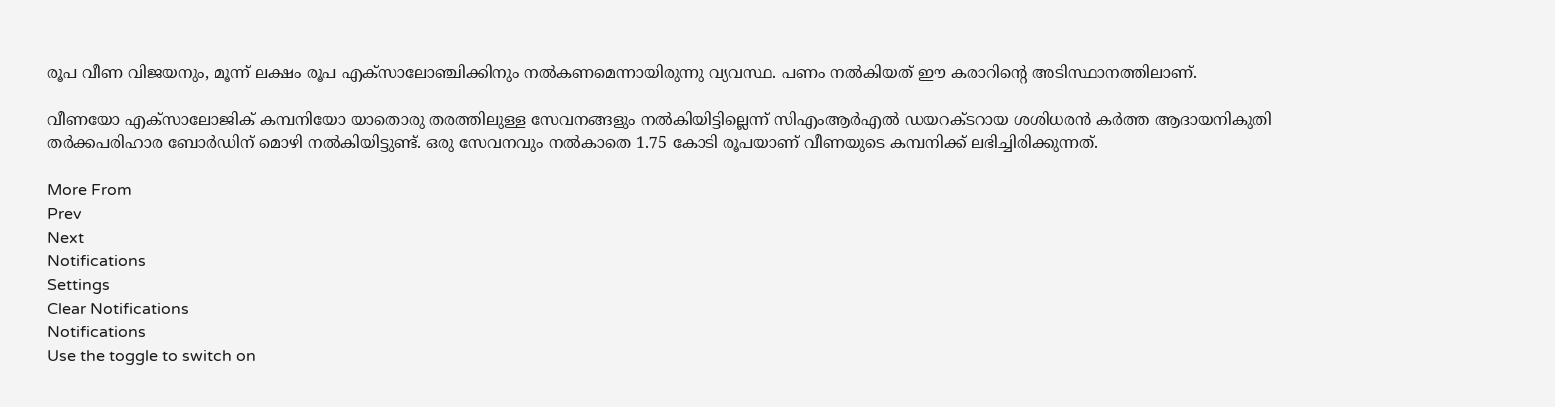രൂപ വീണ വിജയനും, മൂന്ന് ലക്ഷം രൂപ എക്‌സാലോഞ്ചിക്കിനും നല്‍കണമെന്നായിരുന്നു വ്യവസ്ഥ. പണം നല്‍കിയത് ഈ കരാറിന്റെ അടിസ്ഥാനത്തിലാണ്.

വീണയോ എക്‌സാലോജിക് കമ്പനിയോ യാതൊരു തരത്തിലുള്ള സേവനങ്ങളും നല്‍കിയിട്ടില്ലെന്ന് സിഎംആര്‍എല്‍ ഡയറക്ടറായ ശശിധരന്‍ കര്‍ത്ത ആദായനികുതി തര്‍ക്കപരിഹാര ബോര്‍ഡിന് മൊഴി നല്‍കിയിട്ടുണ്ട്. ഒരു സേവനവും നല്‍കാതെ 1.75 കോടി രൂപയാണ് വീണയുടെ കമ്പനിക്ക് ലഭിച്ചിരിക്കുന്നത്.

More From
Prev
Next
Notifications
Settings
Clear Notifications
Notifications
Use the toggle to switch on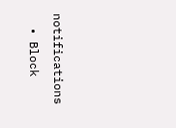notifications
  • Block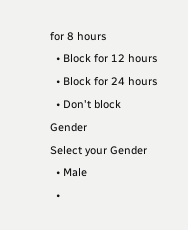for 8 hours
  • Block for 12 hours
  • Block for 24 hours
  • Don't block
Gender
Select your Gender
  • Male
  •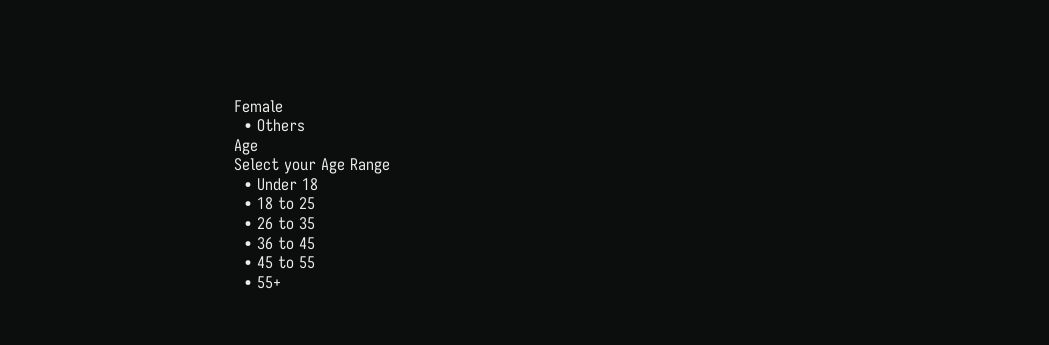Female
  • Others
Age
Select your Age Range
  • Under 18
  • 18 to 25
  • 26 to 35
  • 36 to 45
  • 45 to 55
  • 55+